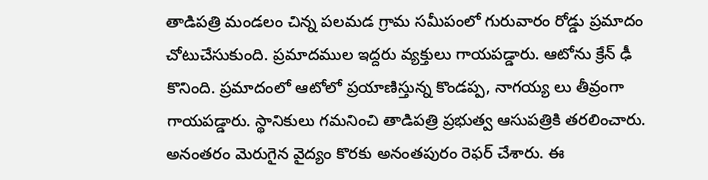తాడిపత్రి మండలం చిన్న పలమడ గ్రామ సమీపంలో గురువారం రోడ్డు ప్రమాదం చోటుచేసుకుంది. ప్రమాదముల ఇద్దరు వ్యక్తులు గాయపడ్డారు. ఆటోను క్రేన్ ఢీ కొనింది. ప్రమాదంలో ఆటోలో ప్రయాణిస్తున్న కొండప్ప, నాగయ్య లు తీవ్రంగా గాయపడ్డారు. స్థానికులు గమనించి తాడిపత్రి ప్రభుత్వ ఆసుపత్రికి తరలించారు. అనంతరం మెరుగైన వైద్యం కొరకు అనంతపురం రెఫర్ చేశారు. ఈ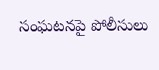సంఘటనపై పోలీసులు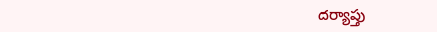దర్యాప్తు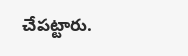చేపట్టారు.